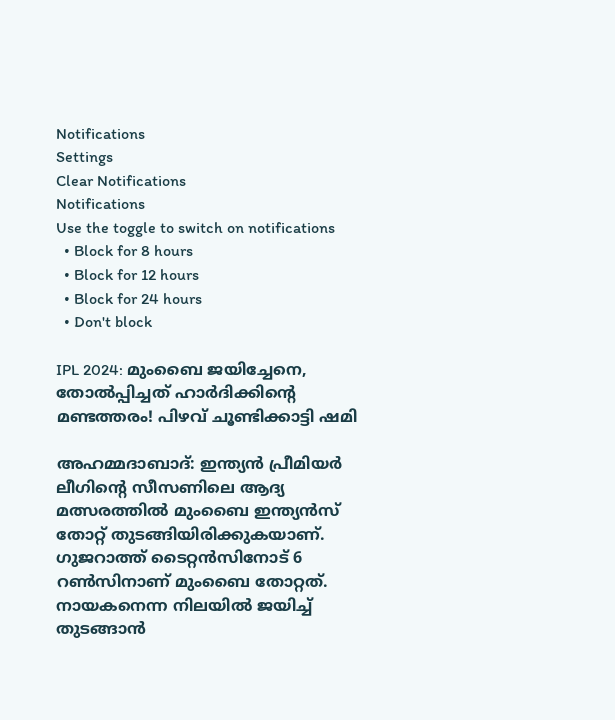Notifications
Settings
Clear Notifications
Notifications
Use the toggle to switch on notifications
  • Block for 8 hours
  • Block for 12 hours
  • Block for 24 hours
  • Don't block

IPL 2024: മുംബൈ ജയിച്ചേനെ, തോല്‍പ്പിച്ചത് ഹാര്‍ദിക്കിന്റെ മണ്ടത്തരം! പിഴവ് ചൂണ്ടിക്കാട്ടി ഷമി

അഹമ്മദാബാദ്: ഇന്ത്യന്‍ പ്രീമിയര്‍ ലീഗിന്റെ സീസണിലെ ആദ്യ മത്സരത്തില്‍ മുംബൈ ഇന്ത്യന്‍സ് തോറ്റ് തുടങ്ങിയിരിക്കുകയാണ്. ഗുജറാത്ത് ടൈറ്റന്‍സിനോട് 6 റണ്‍സിനാണ് മുംബൈ തോറ്റത്. നായകനെന്ന നിലയില്‍ ജയിച്ച് തുടങ്ങാന്‍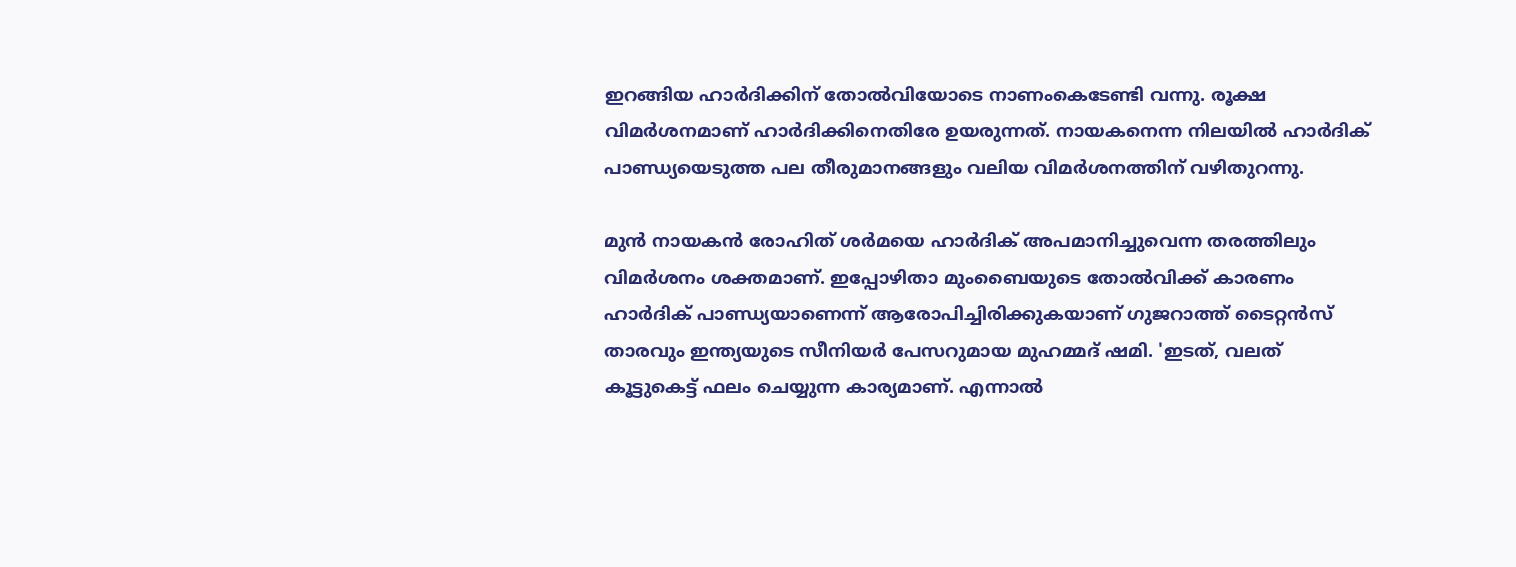ഇറങ്ങിയ ഹാര്‍ദിക്കിന് തോല്‍വിയോടെ നാണംകെടേണ്ടി വന്നു. രൂക്ഷ വിമര്‍ശനമാണ് ഹാര്‍ദിക്കിനെതിരേ ഉയരുന്നത്. നായകനെന്ന നിലയില്‍ ഹാര്‍ദിക് പാണ്ഡ്യയെടുത്ത പല തീരുമാനങ്ങളും വലിയ വിമര്‍ശനത്തിന് വഴിതുറന്നു.

മുന്‍ നായകന്‍ രോഹിത് ശര്‍മയെ ഹാര്‍ദിക് അപമാനിച്ചുവെന്ന തരത്തിലും വിമര്‍ശനം ശക്തമാണ്. ഇപ്പോഴിതാ മുംബൈയുടെ തോല്‍വിക്ക് കാരണം ഹാര്‍ദിക് പാണ്ഡ്യയാണെന്ന് ആരോപിച്ചിരിക്കുകയാണ് ഗുജറാത്ത് ടൈറ്റന്‍സ് താരവും ഇന്ത്യയുടെ സീനിയര്‍ പേസറുമായ മുഹമ്മദ് ഷമി. 'ഇടത്, വലത് കൂട്ടുകെട്ട് ഫലം ചെയ്യുന്ന കാര്യമാണ്. എന്നാല്‍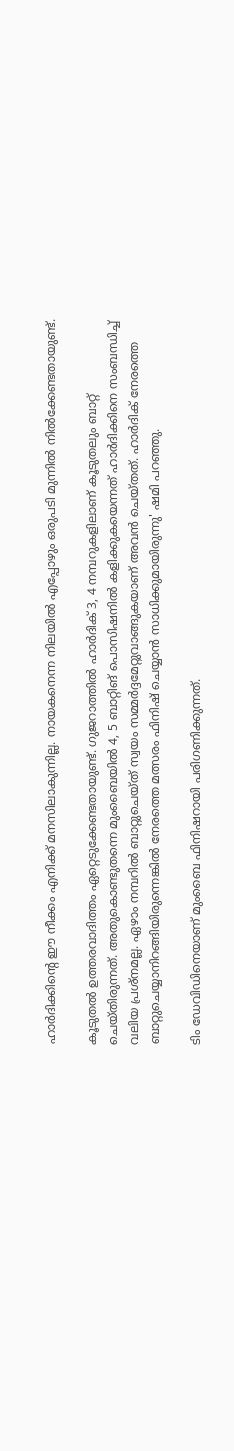ഹാര്‍ദിക്കിന്റെ ഈ നീക്കം എനിക്ക് മനസിലാകുന്നില്ല. നായകനെന്ന നിലയില്‍ എപ്പോഴും ഒരുപടി മുന്നില്‍ നില്‍ക്കേണ്ടതായുണ്ട്.

കൂടുതല്‍ ഉത്തരവാദിത്തം ഏറ്റെടുക്കേണ്ടതായുണ്ട്. ഗുജറാത്തില്‍ ഹാര്‍ദിക് 3, 4 നമ്പറുകളിലാണ് കൂടുതലും ബാറ്റ് ചെയ്തിരുന്നത്. അതുകൊണ്ടുതന്നെ മുംബൈയില്‍ 4, 5 ബാറ്റിങ് പൊസിഷനില്‍ കളിക്കുകയെന്നത് ഹാര്‍ദിക്കിനെ സംബന്ധിച്ച് വലിയ പ്രശ്‌നമല്ല. ഏഴാം നമ്പറില്‍ ബാറ്റുചെയ്ത് സ്വയം സമ്മര്‍ദ്ദമേറ്റുവാങ്ങുകയാണ് അവന്‍ ചെയ്തത്. ഹാര്‍ദിക് നേരത്തെ ബാറ്റുചെയ്യാനിറങ്ങിയിരുന്നെങ്കില്‍ നേരത്തെ മത്സരം ഫിനിഷ് ചെയ്യാന്‍ സാധിക്കുമായിരുന്നു' ഷമി പറഞ്ഞു.

ടിം ഡേവിഡിനെയാണ് മുംബൈ ഫിനിഷറായി പരിഗണിക്കുന്നത്.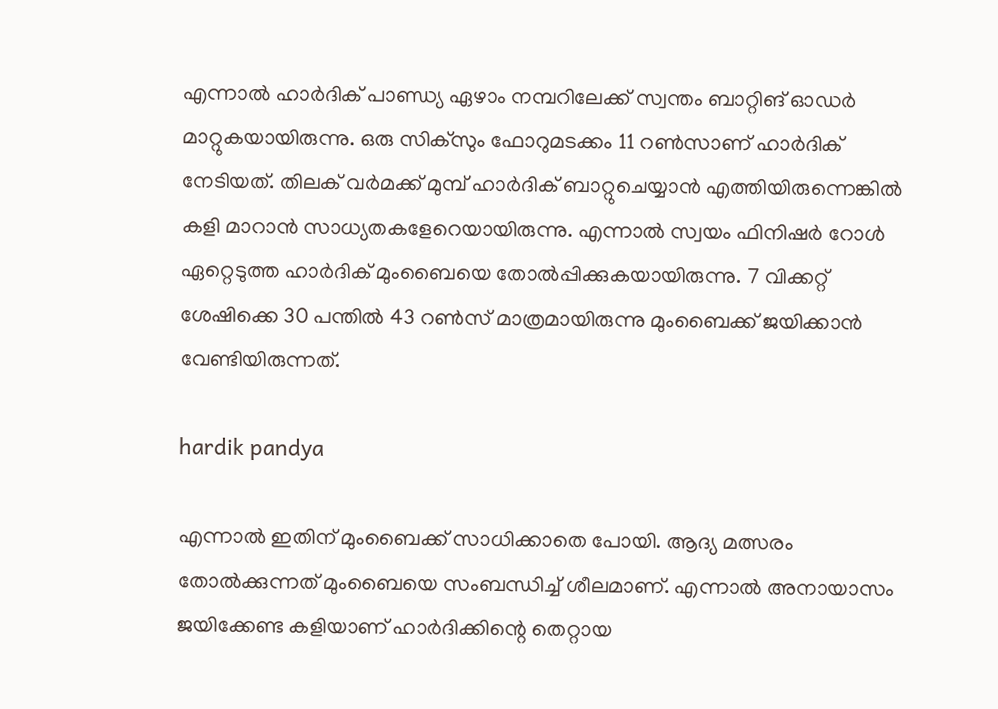എന്നാല്‍ ഹാര്‍ദിക് പാണ്ഡ്യ ഏഴാം നമ്പറിലേക്ക് സ്വന്തം ബാറ്റിങ് ഓഡര്‍ മാറ്റുകയായിരുന്നു. ഒരു സിക്‌സും ഫോറുമടക്കം 11 റണ്‍സാണ് ഹാര്‍ദിക് നേടിയത്. തിലക് വര്‍മക്ക് മുമ്പ് ഹാര്‍ദിക് ബാറ്റുചെയ്യാന്‍ എത്തിയിരുന്നെങ്കില്‍ കളി മാറാന്‍ സാധ്യതകളേറെയായിരുന്നു. എന്നാല്‍ സ്വയം ഫിനിഷര്‍ റോള്‍ ഏറ്റെടുത്ത ഹാര്‍ദിക് മുംബൈയെ തോല്‍പ്പിക്കുകയായിരുന്നു. 7 വിക്കറ്റ് ശേഷിക്കെ 30 പന്തില്‍ 43 റണ്‍സ് മാത്രമായിരുന്നു മുംബൈക്ക് ജയിക്കാന്‍ വേണ്ടിയിരുന്നത്.

hardik pandya

എന്നാല്‍ ഇതിന് മുംബൈക്ക് സാധിക്കാതെ പോയി. ആദ്യ മത്സരം തോല്‍ക്കുന്നത് മുംബൈയെ സംബന്ധിച്ച് ശീലമാണ്. എന്നാല്‍ അനായാസം ജയിക്കേണ്ട കളിയാണ് ഹാര്‍ദിക്കിന്റെ തെറ്റായ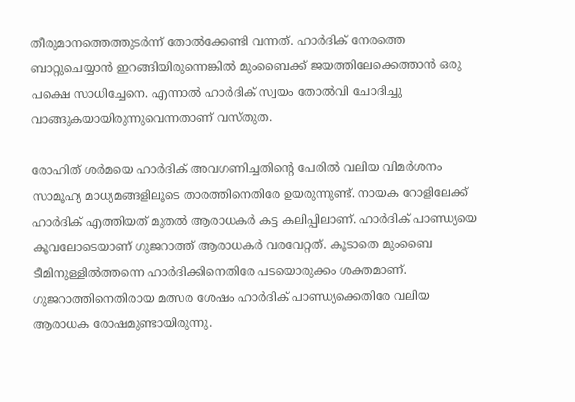തീരുമാനത്തെത്തുടര്‍ന്ന് തോല്‍ക്കേണ്ടി വന്നത്. ഹാര്‍ദിക് നേരത്തെ ബാറ്റുചെയ്യാന്‍ ഇറങ്ങിയിരുന്നെങ്കില്‍ മുംബൈക്ക് ജയത്തിലേക്കെത്താന്‍ ഒരു പക്ഷെ സാധിച്ചേനെ. എന്നാല്‍ ഹാര്‍ദിക് സ്വയം തോല്‍വി ചോദിച്ചു വാങ്ങുകയായിരുന്നുവെന്നതാണ് വസ്തുത.

രോഹിത് ശര്‍മയെ ഹാര്‍ദിക് അവഗണിച്ചതിന്റെ പേരില്‍ വലിയ വിമര്‍ശനം സാമൂഹ്യ മാധ്യമങ്ങളിലൂടെ താരത്തിനെതിരേ ഉയരുന്നുണ്ട്. നായക റോളിലേക്ക് ഹാര്‍ദിക് എത്തിയത് മുതല്‍ ആരാധകര്‍ കട്ട കലിപ്പിലാണ്. ഹാര്‍ദിക് പാണ്ഡ്യയെ കൂവലോടെയാണ് ഗുജറാത്ത് ആരാധകര്‍ വരവേറ്റത്. കൂടാതെ മുംബൈ ടീമിനുള്ളില്‍ത്തന്നെ ഹാര്‍ദിക്കിനെതിരേ പടയൊരുക്കം ശക്തമാണ്. ഗുജറാത്തിനെതിരായ മത്സര ശേഷം ഹാര്‍ദിക് പാണ്ഡ്യക്കെതിരേ വലിയ ആരാധക രോഷമുണ്ടായിരുന്നു.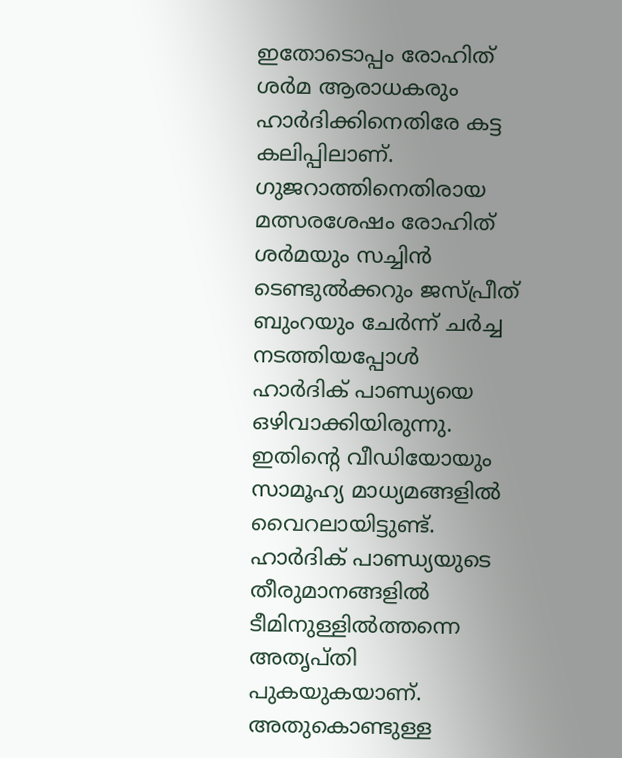ഇതോടൊപ്പം രോഹിത് ശര്‍മ ആരാധകരും ഹാര്‍ദിക്കിനെതിരേ കട്ട കലിപ്പിലാണ്. ഗുജറാത്തിനെതിരായ മത്സരശേഷം രോഹിത് ശര്‍മയും സച്ചിന്‍ ടെണ്ടുല്‍ക്കറും ജസ്പ്രീത് ബുംറയും ചേര്‍ന്ന് ചര്‍ച്ച നടത്തിയപ്പോള്‍ ഹാര്‍ദിക് പാണ്ഡ്യയെ ഒഴിവാക്കിയിരുന്നു. ഇതിന്റെ വീഡിയോയും സാമൂഹ്യ മാധ്യമങ്ങളില്‍ വൈറലായിട്ടുണ്ട്. ഹാര്‍ദിക് പാണ്ഡ്യയുടെ തീരുമാനങ്ങളില്‍ ടീമിനുള്ളില്‍ത്തന്നെ അതൃപ്തി പുകയുകയാണ്. അതുകൊണ്ടുള്ള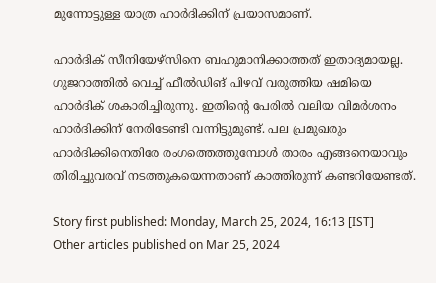മുന്നോട്ടുള്ള യാത്ര ഹാര്‍ദിക്കിന് പ്രയാസമാണ്.

ഹാര്‍ദിക് സീനിയേഴ്‌സിനെ ബഹുമാനിക്കാത്തത് ഇതാദ്യമായല്ല. ഗുജറാത്തില്‍ വെച്ച് ഫീല്‍ഡിങ് പിഴവ് വരുത്തിയ ഷമിയെ ഹാര്‍ദിക് ശകാരിച്ചിരുന്നു. ഇതിന്റെ പേരില്‍ വലിയ വിമര്‍ശനം ഹാര്‍ദിക്കിന് നേരിടേണ്ടി വന്നിട്ടുമുണ്ട്. പല പ്രമുഖരും ഹാര്‍ദിക്കിനെതിരേ രംഗത്തെത്തുമ്പോള്‍ താരം എങ്ങനെയാവും തിരിച്ചുവരവ് നടത്തുകയെന്നതാണ് കാത്തിരുന്ന് കണ്ടറിയേണ്ടത്.

Story first published: Monday, March 25, 2024, 16:13 [IST]
Other articles published on Mar 25, 2024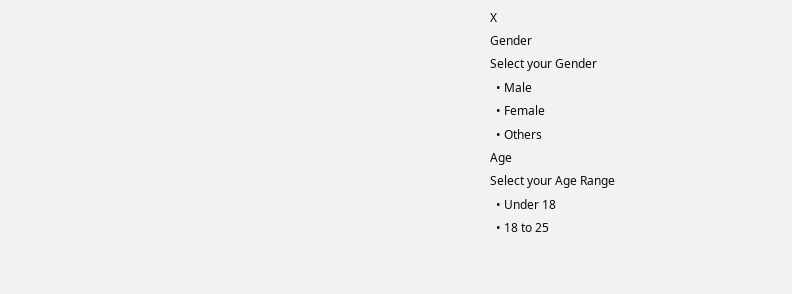X
Gender
Select your Gender
  • Male
  • Female
  • Others
Age
Select your Age Range
  • Under 18
  • 18 to 25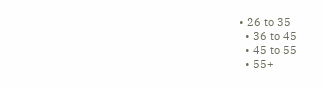• 26 to 35
  • 36 to 45
  • 45 to 55
  • 55+